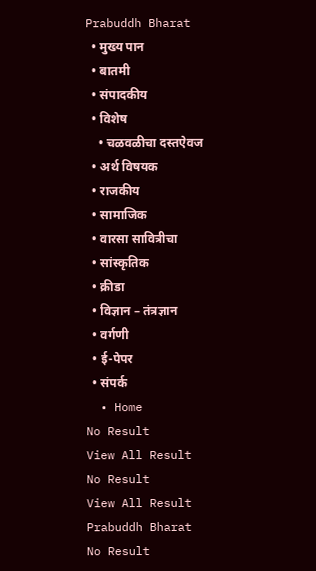Prabuddh Bharat
  • मुख्य पान
  • बातमी
  • संपादकीय
  • विशेष
    • चळवळीचा दस्तऐवज
  • अर्थ विषयक
  • राजकीय
  • सामाजिक
  • वारसा सावित्रीचा
  • सांस्कृतिक
  • क्रीडा
  • विज्ञान – तंत्रज्ञान
  • वर्गणी
  • ई-पेपर
  • संपर्क
  • Home
No Result
View All Result
No Result
View All Result
Prabuddh Bharat
No Result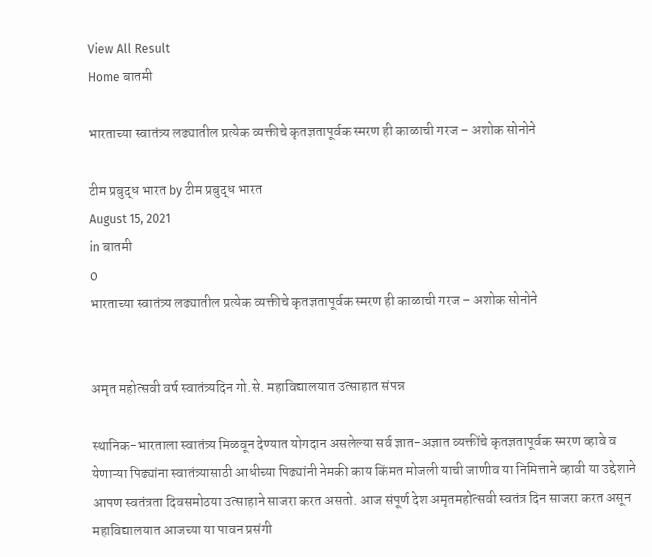View All Result
Home बातमी

भारताच्या स्वातंत्र्य लढ्यातील प्रत्येक व्यक्तीचे कृतज्ञतापूर्वक स्मरण ही काळाची गरज – अशोक सोनोने

टीम प्रबुद्ध भारत by टीम प्रबुद्ध भारत
August 15, 2021
in बातमी
0
भारताच्या स्वातंत्र्य लढ्यातील प्रत्येक व्यक्तीचे कृतज्ञतापूर्वक स्मरण ही काळाची गरज – अशोक सोनोने


अमृत महोत्सवी वर्ष स्वातंत्र्यदिन गो.से. महाविद्यालयात उत्साहात संपन्न

स्थानिक-भारताला स्वातंत्र्य मिळवून देण्यात योगदान असलेल्या सर्व ज्ञात-अज्ञात व्यक्तींचे कृतज्ञतापूर्वक स्मरण व्हावे व येणाऱ्या पिढ्यांना स्वातंत्र्यासाठी आधीच्या पिढ्यांनी नेमकी काय किंमत मोजली याची जाणीव या निमित्ताने व्हावी या उद्देशाने आपण स्वतंत्रता दिवसमोठया उत्साहाने साजरा करत असतो. आज संपूर्ण देश अमृतमहोत्सवी स्वतंत्र दिन साजरा करत असून महाविद्यालयात आजच्या या पावन प्रसंगी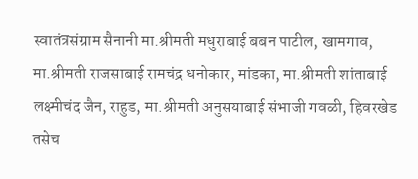स्वातंत्रसंग्राम सैनानी मा.श्रीमती मधुराबाई बबन पाटील, खामगाव, मा.श्रीमती राजसाबाई रामचंद्र धनोकार, मांडका, मा.श्रीमती शांताबाई लक्ष्मीचंद जैन, राहुड, मा.श्रीमती अनुसयाबाई संभाजी गवळी, हिवरखेड तसेच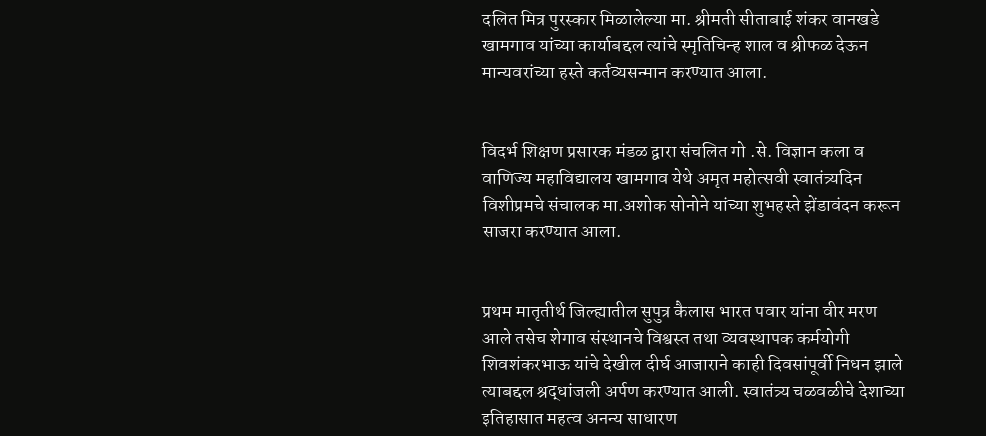दलित मित्र पुरस्कार मिळालेल्या मा. श्रीमती सीताबाई शंकर वानखडे खामगाव यांच्या कार्याबद्दल त्यांचे स्मृतिचिन्ह शाल व श्रीफळ देऊन मान्यवरांच्या हस्ते कर्तव्यसन्मान करण्यात आला.


विदर्भ शिक्षण प्रसारक मंडळ द्वारा संचलित गो .से. विज्ञान कला व वाणिज्य महाविद्यालय खामगाव येथे अमृत महोत्सवी स्वातंत्र्यदिन विशीप्रमचे संचालक मा.अशोक सोनोने यांच्या शुभहस्ते झेंडावंदन करून साजरा करण्यात आला.


प्रथम मातृतीर्थ जिल्ह्यातील सुपुत्र कैलास भारत पवार यांना वीर मरण आले तसेच शेगाव संस्थानचे विश्वस्त तथा व्यवस्थापक कर्मयोगी शिवशंकरभाऊ यांचे देखील दीर्घ आजाराने काही दिवसांपूर्वी निधन झाले त्याबद्दल श्रद्धांजली अर्पण करण्यात आली. स्वातंत्र्य चळवळीचे देशाच्या इतिहासात महत्व अनन्य साधारण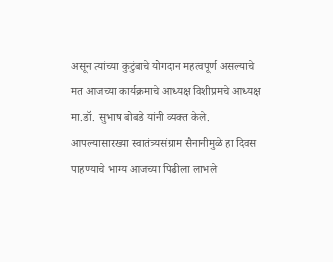असून त्यांच्या कुटुंबाचे योगदान महत्वपूर्ण असल्याचे मत आजच्या कार्यक्रमाचे आध्यक्ष विशीप्रमचे आध्यक्ष मा.डॉ. सुभाष बोबडे यांनी व्यक्त केले. आपल्यासारख्या स्वातंत्र्यसंग्राम सैनानीमुळे हा दिवस पाहण्याचे भाग्य आजच्या पिढीला लाभले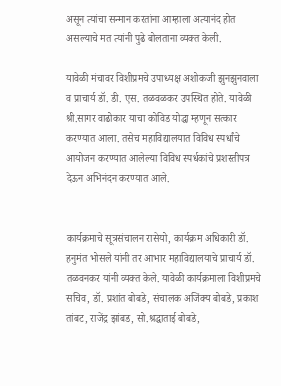असून त्यांचा सन्मान करतांना आम्हाला अत्यानंद होत असल्याचे मत त्यांनी पुढे बोलताना व्यक्त केली.

यावेळी मंचावर विशीप्रमचे उपाध्यक्ष अशोकजी झुनझुनवाला व प्राचार्य डॉ. डी. एस. तळवळकर उपस्थित होते. यावेळी श्री.सागर वाढोकार याचा कोविड योद्धा म्हणून सत्कार करण्यात आला. तसेच महाविद्यालयात विविध स्पर्धांचे आयोजन करण्यात आलेल्या विविध स्पर्धकांचे प्रशस्तीपत्र देऊन अभिनंदन करण्यात आले.


कार्यक्रमाचे सूत्रसंचालन रासेयो, कार्यक्रम अधिकारी डॉ. हनुमंत भोसले यांनी तर आभार महाविद्यालयाचे प्राचार्य डॉ. तळवनकर यांनी व्यक्त केले. यावेळी कार्यक्रमाला विशीप्रमचे सचिव, डॉ. प्रशांत बोबडे, संचालक अजिंक्य बोबडे, प्रकाश तांबट, राजेंद्र झांबड, सो.श्रद्धाताई बोबडे,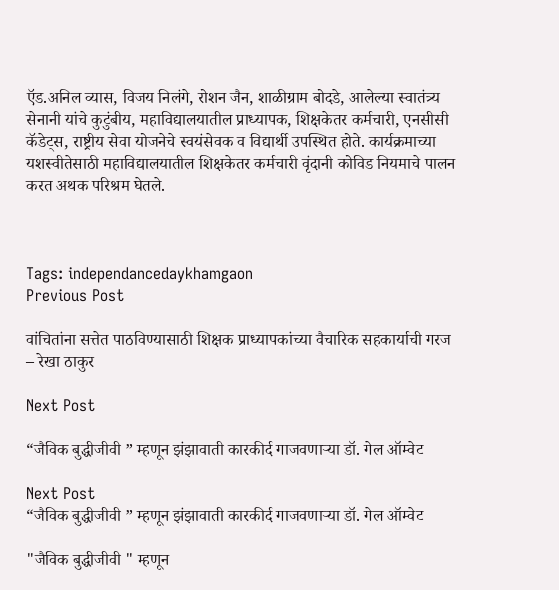ऍड.अनिल व्यास, विजय निलंगे, रोशन जैन, शाळीग्राम बोदडे, आलेल्या स्वातंत्र्य सेनानी यांचे कुटुंबीय, महाविद्यालयातील प्राध्यापक, शिक्षकेतर कर्मचारी, एनसीसी कॅडेट्स, राष्ट्रीय सेवा योजनेचे स्वयंसेवक व विद्यार्थी उपस्थित होते. कार्यक्रमाच्या यशस्वीतेसाठी महाविद्यालयातील शिक्षकेतर कर्मचारी वृंदानी कोविड नियमाचे पालन करत अथक परिश्रम घेतले.



Tags: independancedaykhamgaon
Previous Post

वांचितांना सत्तेत पाठविण्यासाठी शिक्षक प्राध्यापकांच्या वैचारिक सहकार्याची गरज – रेखा ठाकुर

Next Post

“जैविक बुद्धीजीवी ” म्हणून झंझावाती कारकीर्द गाजवणाऱ्या डॉ. गेल ऑम्वेट

Next Post
“जैविक बुद्धीजीवी ” म्हणून झंझावाती कारकीर्द गाजवणाऱ्या डॉ. गेल ऑम्वेट

"जैविक बुद्धीजीवी " म्हणून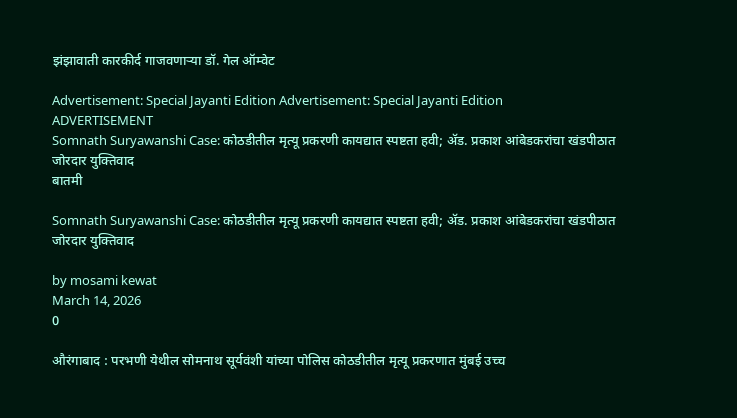झंझावाती कारकीर्द गाजवणाऱ्या डॉ. गेल ऑम्वेट

Advertisement: Special Jayanti Edition Advertisement: Special Jayanti Edition
ADVERTISEMENT
Somnath Suryawanshi Case: कोठडीतील मृत्यू प्रकरणी कायद्यात स्पष्टता हवी; ॲड. प्रकाश आंबेडकरांचा खंडपीठात जोरदार युक्तिवाद
बातमी

Somnath Suryawanshi Case: कोठडीतील मृत्यू प्रकरणी कायद्यात स्पष्टता हवी; ॲड. प्रकाश आंबेडकरांचा खंडपीठात जोरदार युक्तिवाद

by mosami kewat
March 14, 2026
0

औरंगाबाद : परभणी येथील सोमनाथ सूर्यवंशी यांच्या पोलिस कोठडीतील मृत्यू प्रकरणात मुंबई उच्च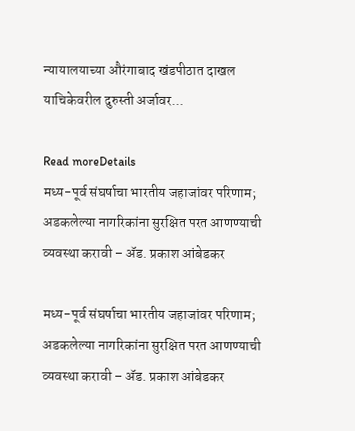न्यायालयाच्या औरंगाबाद खंडपीठात दाखल याचिकेवरील दुरुस्ती अर्जावर...

Read moreDetails
मध्य-पूर्व संघर्षाचा भारतीय जहाजांवर परिणाम; अडकलेल्या नागरिकांना सुरक्षित परत आणण्याची व्यवस्था करावी – ॲड. प्रकाश आंबेडकर

मध्य-पूर्व संघर्षाचा भारतीय जहाजांवर परिणाम; अडकलेल्या नागरिकांना सुरक्षित परत आणण्याची व्यवस्था करावी – ॲड. प्रकाश आंबेडकर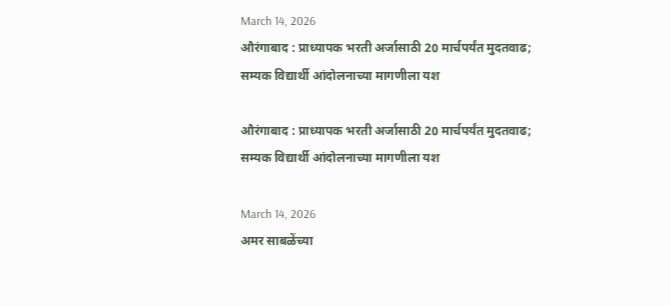March 14, 2026
औरंगाबाद : प्राध्यापक भरती अर्जासाठी 20 मार्चपर्यंत मुदतवाढ; सम्यक विद्यार्थी आंदोलनाच्या मागणीला यश

औरंगाबाद : प्राध्यापक भरती अर्जासाठी 20 मार्चपर्यंत मुदतवाढ; सम्यक विद्यार्थी आंदोलनाच्या मागणीला यश

March 14, 2026
अमर साबळेंच्या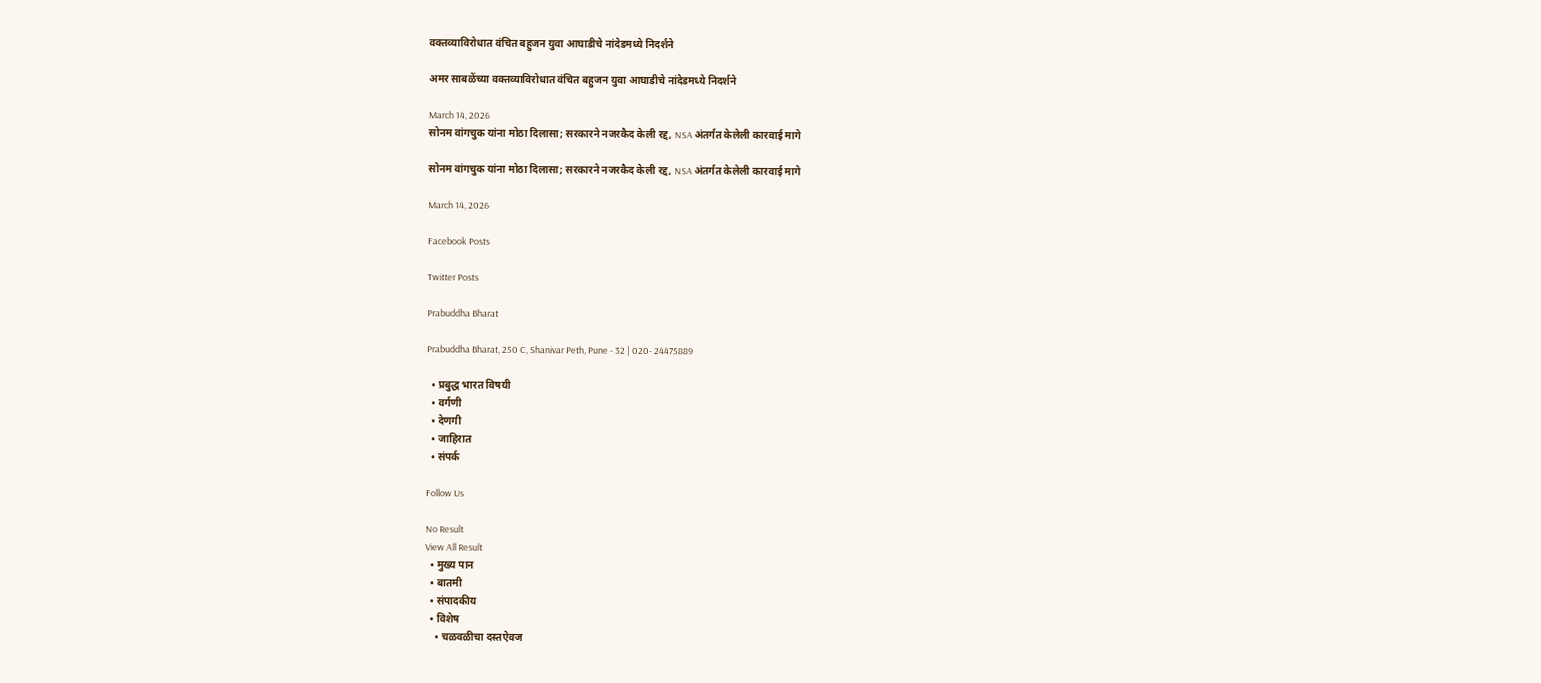वक्तव्याविरोधात वंचित बहुजन युवा आघाडीचे नांदेडमध्ये निदर्शने

अमर साबळेंच्या वक्तव्याविरोधात वंचित बहुजन युवा आघाडीचे नांदेडमध्ये निदर्शने

March 14, 2026
सोनम वांगचुक यांना मोठा दिलासा; सरकारने नजरकैद केली रद्द, NSA अंतर्गत केलेली कारवाई मागे

सोनम वांगचुक यांना मोठा दिलासा; सरकारने नजरकैद केली रद्द, NSA अंतर्गत केलेली कारवाई मागे

March 14, 2026

Facebook Posts

Twitter Posts

Prabuddha Bharat

Prabuddha Bharat, 250 C, Shanivar Peth, Pune - 32 | 020- 24475889

  • प्रबुद्ध भारत विषयी
  • वर्गणी
  • देणगी
  • जाहिरात
  • संपर्क

Follow Us

No Result
View All Result
  • मुख्य पान
  • बातमी
  • संपादकीय
  • विशेष
    • चळवळीचा दस्तऐवज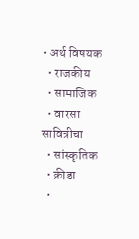• अर्थ विषयक
  • राजकीय
  • सामाजिक
  • वारसा सावित्रीचा
  • सांस्कृतिक
  • क्रीडा
  •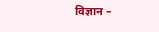विज्ञान –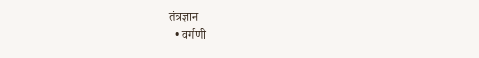तंत्रज्ञान
  • वर्गणी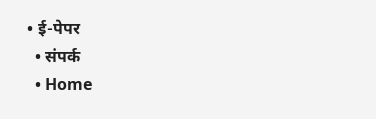• ई-पेपर
  • संपर्क
  • Home